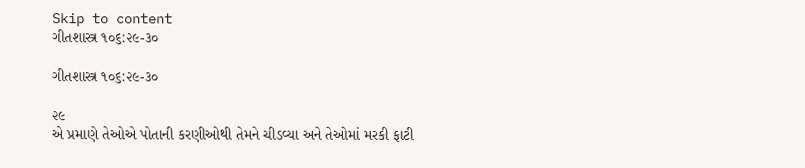Skip to content
ગીતશાસ્ત્ર ૧૦૬:૨૯-૩૦

ગીતશાસ્ત્ર ૧૦૬:૨૯-૩૦

૨૯
એ પ્રમાણે તેઓએ પોતાની કરણીઓથી તેમને ચીડવ્યા અને તેઓમાં મરકી ફાટી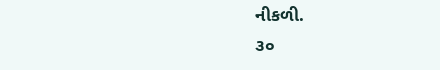નીકળી.
૩૦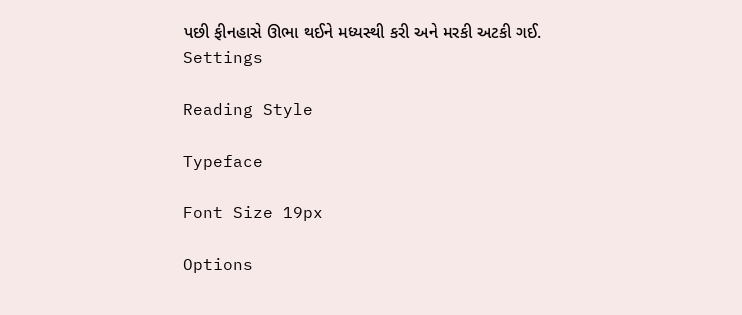પછી ફીનહાસે ઊભા થઈને મધ્યસ્થી કરી અને મરકી અટકી ગઈ.
Settings

Reading Style

Typeface

Font Size 19px

Options